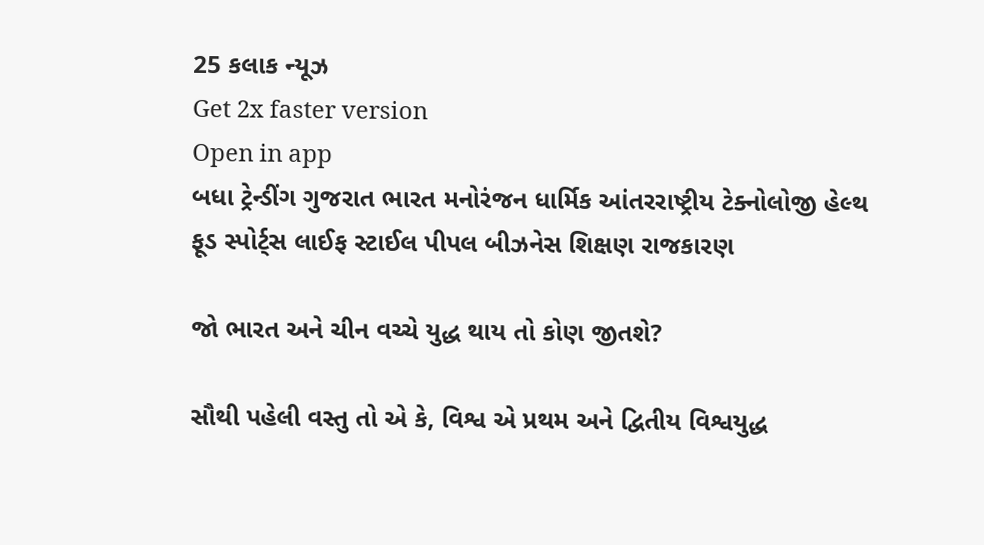25 કલાક ન્યૂઝ
Get 2x faster version
Open in app
બધા ટ્રેન્ડીંગ ગુજરાત ભારત મનોરંજન ધાર્મિક આંતરરાષ્ટ્રીય ટેક્નોલોજી હેલ્થ ફૂડ સ્પોર્ટ્સ લાઈફ સ્ટાઈલ પીપલ બીઝનેસ શિક્ષણ રાજકારણ

જો ભારત અને ચીન વચ્ચે યુદ્ધ થાય તો કોણ જીતશે?

સૌથી પહેલી વસ્તુ તો એ કે, વિશ્વ એ પ્રથમ અને દ્વિતીય વિશ્વયુદ્ધ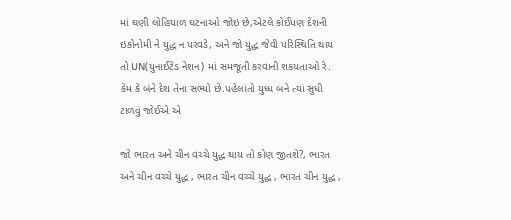માં ઘણી લોહિયાળ ઘટનાઓ જોઇ છે,એટલે કોઈપણ દેશની ઇકોનોમી ને યુદ્ધ ન પરવડે, અને જો યુદ્ધ જેવી પરિસ્થિતિ થાય તો UN(યુનાઈટેડ નેશન) માં સમજૂતી કરવાની શકયતાઓ રે. કેમ કે બંને દેશ તેના સભ્યો છે.પહેલાંતો યુધ્ધ બને ત્યાં સુધી ટાળવું જોઈએ એ

જો ભારત અને ચીન વચ્ચે યુદ્ધ થાય તો કોણ જીતશે?, ભારત અને ચીન વચ્ચે યુદ્ધ , ભારત ચીન વચ્ચે યુદ્ધ , ભારત ચીન યુદ્ધ ,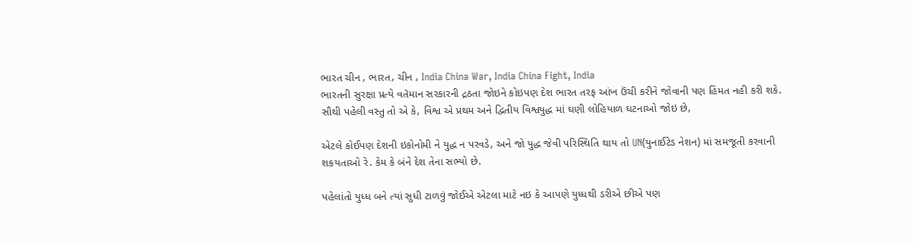ભારત ચીન , ભારત, ચીન , India China War, India China Fight, India
ભારતની સુરક્ષા પ્રત્યે વતૅમાન સરકારની દ્રઠતા જોઇને કોઇપણ દેશ ભારત તરફ આંખ ઉંચી કરીને જોવાની પણ હિંમત નહી કરી શકે.
સૌથી પહેલી વસ્તુ તો એ કે, વિશ્વ એ પ્રથમ અને દ્વિતીય વિશ્વયુદ્ધ માં ઘણી લોહિયાળ ઘટનાઓ જોઇ છે,

એટલે કોઈપણ દેશની ઇકોનોમી ને યુદ્ધ ન પરવડે, અને જો યુદ્ધ જેવી પરિસ્થિતિ થાય તો UN(યુનાઈટેડ નેશન) માં સમજૂતી કરવાની શકયતાઓ રે. કેમ કે બંને દેશ તેના સભ્યો છે.

પહેલાંતો યુધ્ધ બને ત્યાં સુધી ટાળવું જોઈએ એટલા માટે નઇ કે આપણે યુધ્ધથી ડરીએ છીએ પણ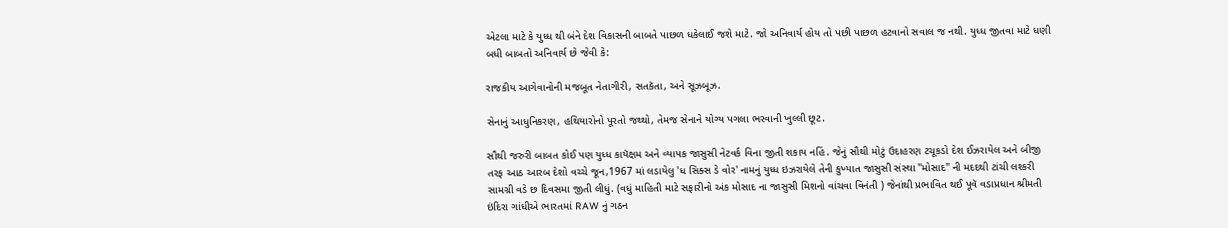એટલા માટે કે યુધ્ધ થી બંને દેશ વિકાસની બાબતે પાછળ ધકેલાઈ જશે માટે. જો અનિવાર્ય હોય તો પછી પાછળ હટવાનો સવાલ જ નથી. યુધ્ધ જીતવા માટે ધણી બધી બાબતો અનિવાર્ય છે જેવી કે:

રાજકીય આગેવાનોની મજબૂત નેતાગીરી, સતકૅતા, અને સૂઝબૂઝ.

સેનાનું આધુનિકરણ, હથિયારોનો પૂરતો જથ્થો, તેમજ સેનાને યોગ્ય પગલા ભરવાની ખુલ્લી છૂટ.

સૌથી જરુરી બાબત કોઈ પણ યુધ્ધ કાયૅક્ષમ અને વ્યાપક જાસુસી નેટવર્ક વિના જીતી શકાય નહિં. જેનું સૌથી મોટું ઉદાહરણ ટચૂકડો દેશ ઈઝરાયેલ અને બીજી તરફ આઠ આરબ દેશો વચ્ચે જૂન,1967 માં લડાયેલુ 'ધ સિક્સ ડે વોર' નામનું યુધ્ધ ઇઝરાયેલે તેની કુખ્યાત જાસુસી સંસ્થા "મોસાદ" ની મદદથી ટાંચી લશ્કરી સામગ્રી વડે છ દિવસમા જીતી લીધું. (વધું માહિતી માટે સફારીનો અંક મોસાદ ના જાસુસી મિશનો વાંચવા વિનંતી ) જેનાંથી પ્રભાવિત થઈ પૂવૅ વડાપ્રધાન શ્રીમતી ઇંદિરા ગાંધીએ ભારતમાં RAW નું ગઠન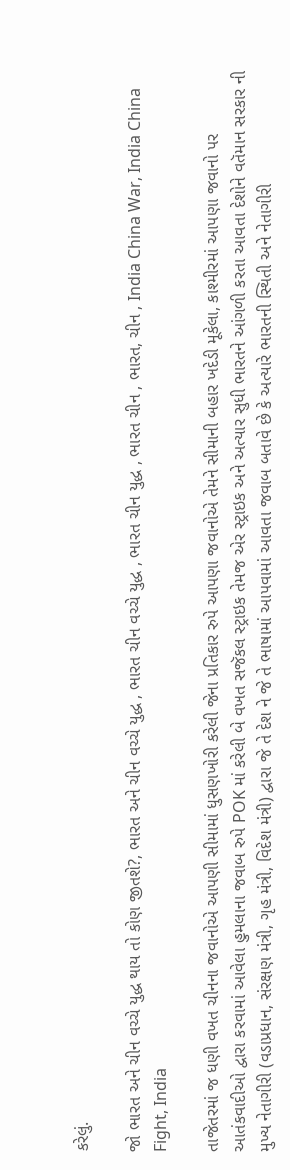કરેલું.

જો ભારત અને ચીન વચ્ચે યુદ્ધ થાય તો કોણ જીતશે?, ભારત અને ચીન વચ્ચે યુદ્ધ , ભારત ચીન વચ્ચે યુદ્ધ , ભારત ચીન યુદ્ધ , ભારત ચીન , ભારત, ચીન , India China War, India China Fight, India

તાજેતરમાં જ ધણી વખત ચીનના જવાનોએ આપણી સીમામાં ધુસણખોરી કરેલી જેના પ્રતિકાર રુપે આપણા જવાનોએ તેમને સીમાની બહાર ખદેડી મૂકેલા, કાશ્મીરમાં આપણા જવાનો પર આતંકવાદીઓ દ્વારા કરવામાં આવેલા હુમલાના જવાબ રુપે POK માં કરેલી બે વખત સજૅકલ સ્ટ્રાઇક તેમજ એર સ્ટ્રાઇક અને અત્યાર સુધી ભારતને આંગળી કરતા આવતા દેશોને વતૅમાન સરકાર ની મુખ્ય નેતાગીરી (વડાપ્રધાન, સંરક્ષણ મંત્રી, ગૃહ મંત્રી, વિદેશ મંત્રી) દ્વારા જે તે દેશ ને જે તે ભાષામાં આપવામાં આવતા જવાબ બતાવે છે કે અત્યારે ભારતની સ્થિતી અને નેતાગીરી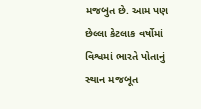મજબુત છે. આમ પણ છેલ્લા કેટલાક વર્ષોમાં વિશ્વમાં ભારતે પોતાનું સ્થાન મજબૂત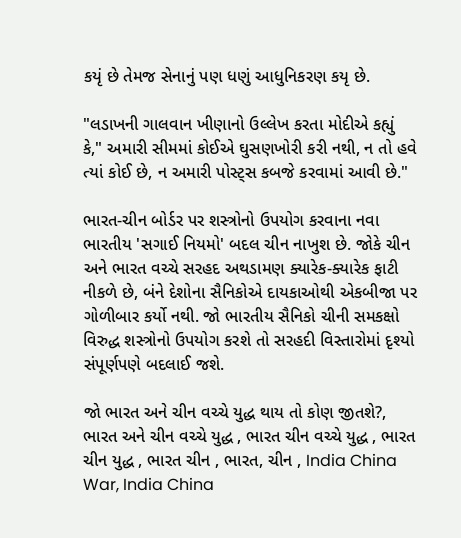કયૃં છે તેમજ સેનાનું પણ ધણું આધુનિકરણ કયૃ છે.

"લડાખની ગાલવાન ખીણાનો ઉલ્લેખ કરતા મોદીએ કહ્યું કે," અમારી સીમમાં કોઈએ ઘુસણખોરી કરી નથી, ન તો હવે ત્યાં કોઈ છે, ન અમારી પોસ્ટ્સ કબજે કરવામાં આવી છે."

ભારત-ચીન બોર્ડર પર શસ્ત્રોનો ઉપયોગ કરવાના નવા ભારતીય 'સગાઈ નિયમો' બદલ ચીન નાખુશ છે. જોકે ચીન અને ભારત વચ્ચે સરહદ અથડામણ ક્યારેક-ક્યારેક ફાટી નીકળે છે, બંને દેશોના સૈનિકોએ દાયકાઓથી એકબીજા પર ગોળીબાર કર્યો નથી. જો ભારતીય સૈનિકો ચીની સમકક્ષો વિરુદ્ધ શસ્ત્રોનો ઉપયોગ કરશે તો સરહદી વિસ્તારોમાં દૃશ્યો સંપૂર્ણપણે બદલાઈ જશે.

જો ભારત અને ચીન વચ્ચે યુદ્ધ થાય તો કોણ જીતશે?, ભારત અને ચીન વચ્ચે યુદ્ધ , ભારત ચીન વચ્ચે યુદ્ધ , ભારત ચીન યુદ્ધ , ભારત ચીન , ભારત, ચીન , India China War, India China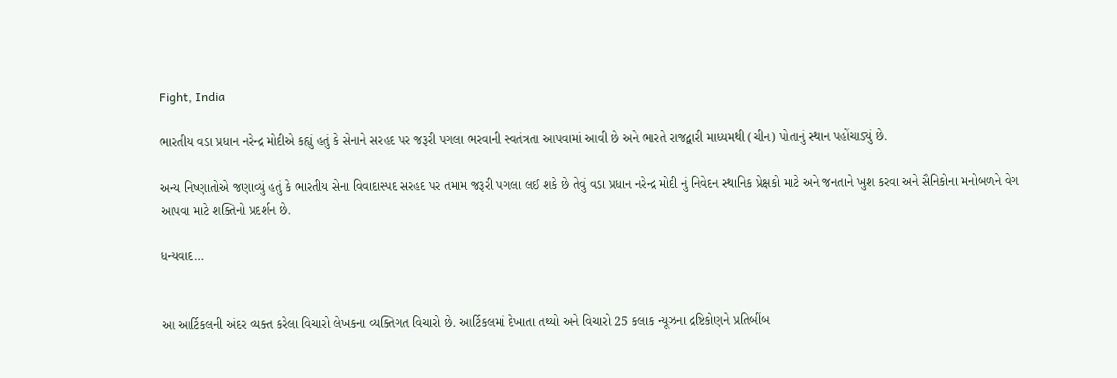Fight, India

ભારતીય વડા પ્રધાન નરેન્દ્ર મોદીએ કહ્યું હતું કે સેનાને સરહદ પર જરૂરી પગલા ભરવાની સ્વતંત્રતા આપવામાં આવી છે અને ભારતે રાજદ્વારી માધ્યમથી (ચીન) પોતાનું સ્થાન પહોંચાડ્યું છે.

અન્ય નિષ્ણાતોએ જણાવ્યું હતું કે ભારતીય સેના વિવાદાસ્પદ સરહદ પર તમામ જરૂરી પગલા લઈ શકે છે તેવું વડા પ્રધાન નરેન્દ્ર મોદી નું નિવેદન સ્થાનિક પ્રેક્ષકો માટે અને જનતાને ખુશ કરવા અને સૈનિકોના મનોબળને વેગ આપવા માટે શક્તિનો પ્રદર્શન છે.

ધન્યવાદ…


આ આર્ટિકલની અંદર વ્યક્ત કરેલા વિચારો લેખકના વ્યક્તિગત વિચારો છે. આર્ટિકલમાં દેખાતા તથ્યો અને વિચારો 25 કલાક ન્યૂઝના દ્રષ્ટિકોણને પ્રતિબીંબ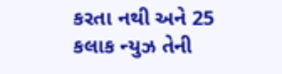કરતા નથી અને 25 કલાક ન્યુઝ તેની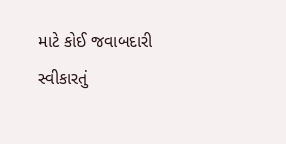માટે કોઈ જવાબદારી સ્વીકારતું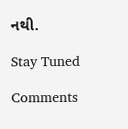નથી.

Stay Tuned

Comments